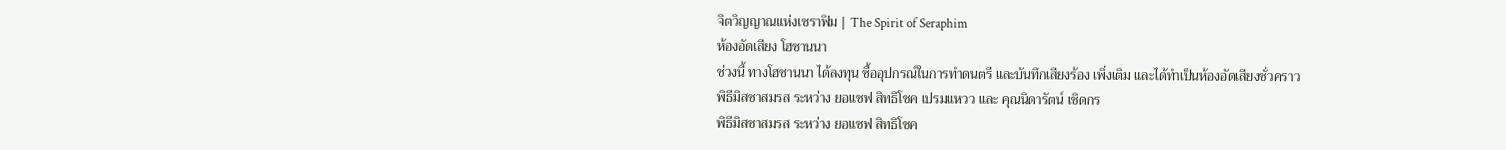จิตวิญญาณแห่งเซราฟิม | The Spirit of Seraphim
ห้องอัดเสียง โฮซานนา
ช่วงนี้ ทางโฮซานนา ได้ลงทุน ซื้ออุปกรณ์ในการทำดนตรี และบันทึกเสียงร้อง เพิ่งเติม และได้ทำเป็นห้องอัดเสียงชั่วคราว
พิธีมิสซาสมรส ระหว่าง ยอแซฟ สิทธิโชค เปรมแหวว และ คุณนิดารัตน์ เชิดกร
พิธีมิสซาสมรส ระหว่าง ยอแซฟ สิทธิโชค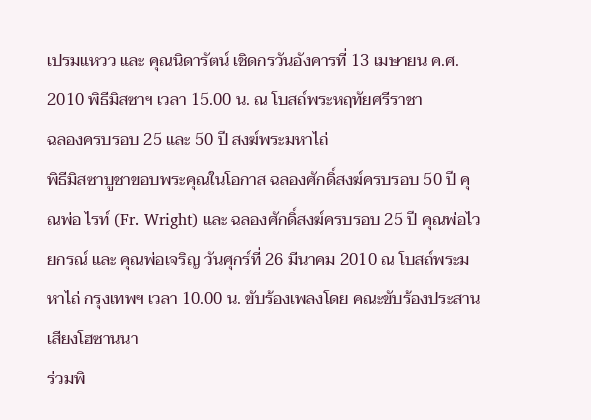เปรมแหวว และ คุณนิดารัตน์ เชิดกรวันอังคารที่ 13 เมษายน ค.ศ. 2010 พิธีมิสซาฯ เวลา 15.00 น. ณ โบสถ์พระหฤทัยศรีราชา
ฉลองครบรอบ 25 และ 50 ปี สงฆ์พระมหาไถ่
พิธีมิสซาบูชาขอบพระคุณในโอกาส ฉลองศักดิ์สงฆ์ครบรอบ 50 ปี คุณพ่อ ไรท์ (Fr. Wright) และ ฉลองศักดิ์สงฆ์ครบรอบ 25 ปี คุณพ่อไวยกรณ์ และ คุณพ่อเจริญ วันศุกร์ที่ 26 มีนาคม 2010 ณ โบสถ์พระมหาไถ่ กรุงเทพฯ เวลา 10.00 น. ขับร้องเพลงโดย คณะขับร้องประสานเสียงโฮซานนา
ร่วมพิ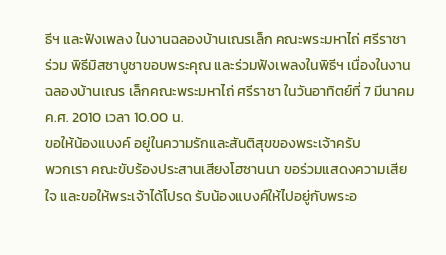ธีฯ และฟังเพลง ในงานฉลองบ้านเณรเล็ก คณะพระมหาไถ่ ศรีราชา
ร่วม พิธีมิสซาบูชาขอบพระคุณ และร่วมฟังเพลงในพิธีฯ เนื่องในงานฉลองบ้านเณร เล็กคณะพระมหาไถ่ ศรีราชา ในวันอาทิตย์ที่ 7 มีนาคม ค.ศ. 2010 เวลา 10.00 น.
ขอให้น้องแบงค์ อยู่ในความรักและสันติสุขของพระเจ้าครับ
พวกเรา คณะขับร้องประสานเสียงโฮซานนา ขอร่วมแสดงความเสียใจ และขอให้พระเจ้าได้โปรด รับน้องแบงค์ให้ไปอยู่กับพระอ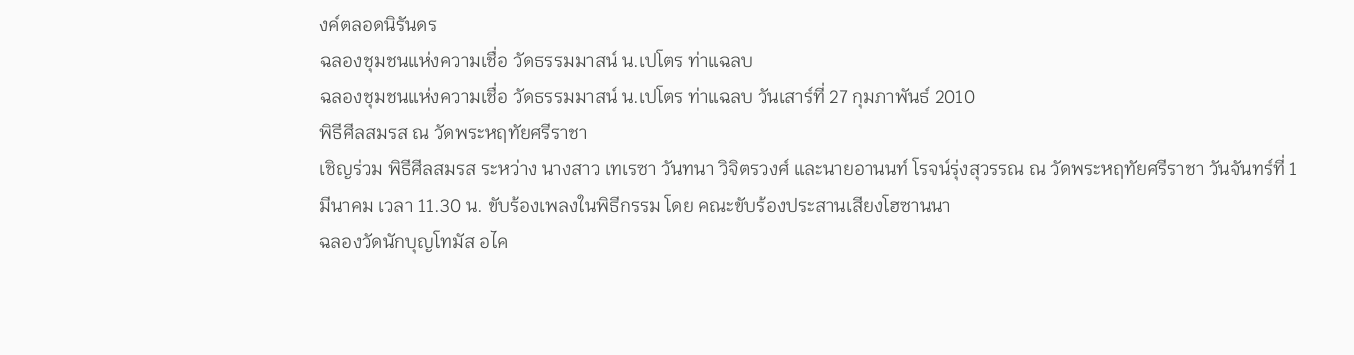งค์ตลอดนิรันดร
ฉลองชุมชนแห่งความเชื่อ วัดธรรมมาสน์ น.เปโตร ท่าแฉลบ
ฉลองชุมชนแห่งความเชื่อ วัดธรรมมาสน์ น.เปโตร ท่าแฉลบ วันเสาร์ที่ 27 กุมภาพันธ์ 2010
พิธีศีลสมรส ณ วัดพระหฤทัยศรีราชา
เชิญร่วม พิธีศีลสมรส ระหว่าง นางสาว เทเรซา วันทนา วิจิตรวงศ์ และนายอานนท์ โรจน์รุ่งสุวรรณ ณ วัดพระหฤทัยศรีราชา วันจันทร์ที่ 1 มีนาคม เวลา 11.30 น. ขับร้องเพลงในพิธีกรรม โดย คณะขับร้องประสานเสียงโฮซานนา
ฉลองวัดนักบุญโทมัส อไค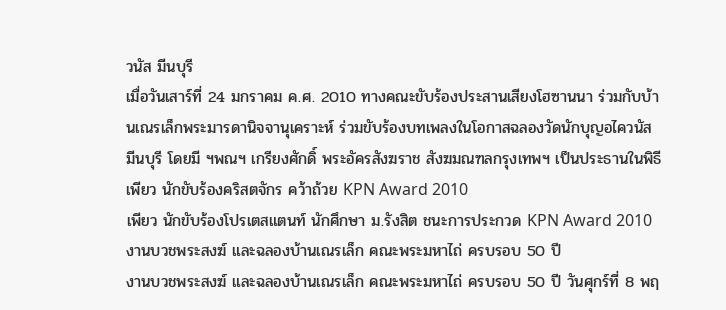วนัส มีนบุรี
เมื่อวันเสาร์ที่ 24 มกราคม ค.ศ. 2010 ทางคณะขับร้องประสานเสียงโฮซานนา ร่วมกับบ้านเณรเล็กพระมารดานิจจานุเคราะห์ ร่วมขับร้องบทเพลงในโอกาสฉลองวัดนักบุญอไควนัส มีนบุรี โดยมี ฯพณฯ เกรียงศักดิ์ พระอัครสังฆราช สังฆมณฑลกรุงเทพฯ เป็นประธานในพิธี
เพียว นักขับร้องคริสตจักร คว้าถ้วย KPN Award 2010
เพียว นักขับร้องโปรเตสแตนท์ นักศึกษา ม.รังสิต ชนะการประกวด KPN Award 2010
งานบวชพระสงฆ์ และฉลองบ้านเณรเล็ก คณะพระมหาไถ่ ครบรอบ 50 ปี
งานบวชพระสงฆ์ และฉลองบ้านเณรเล็ก คณะพระมหาไถ่ ครบรอบ 50 ปี วันศุกร์ที่ 8 พฤ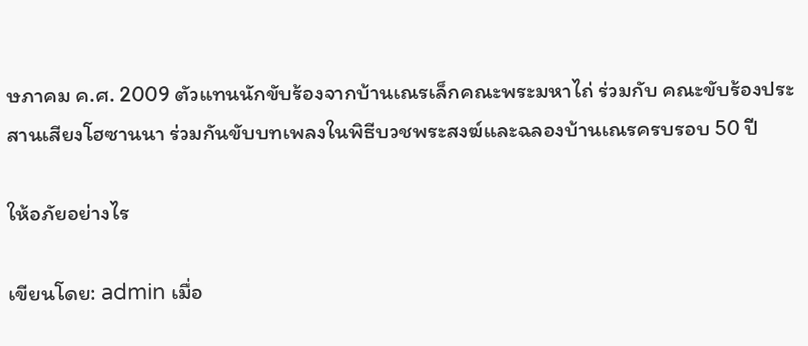ษภาคม ค.ศ. 2009 ตัวแทนนักขับร้องจากบ้านเณรเล็กคณะพระมหาไถ่ ร่วมกับ คณะขับร้องประสานเสียงโฮซานนา ร่วมกันขับบทเพลงในพิธีบวชพระสงฆ์และฉลองบ้านเณรครบรอบ 50 ปี

ให้อภัยอย่างไร

เขียนโดย: admin เมื่อ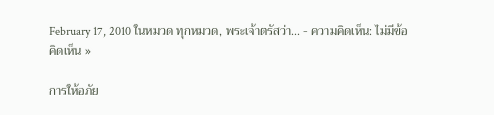February 17, 2010 ในหมวด ทุกหมวด, พระเจ้าตรัสว่า... - ความคิดเห็น: ไม่มีข้อคิดเห็น »

การให้อภัย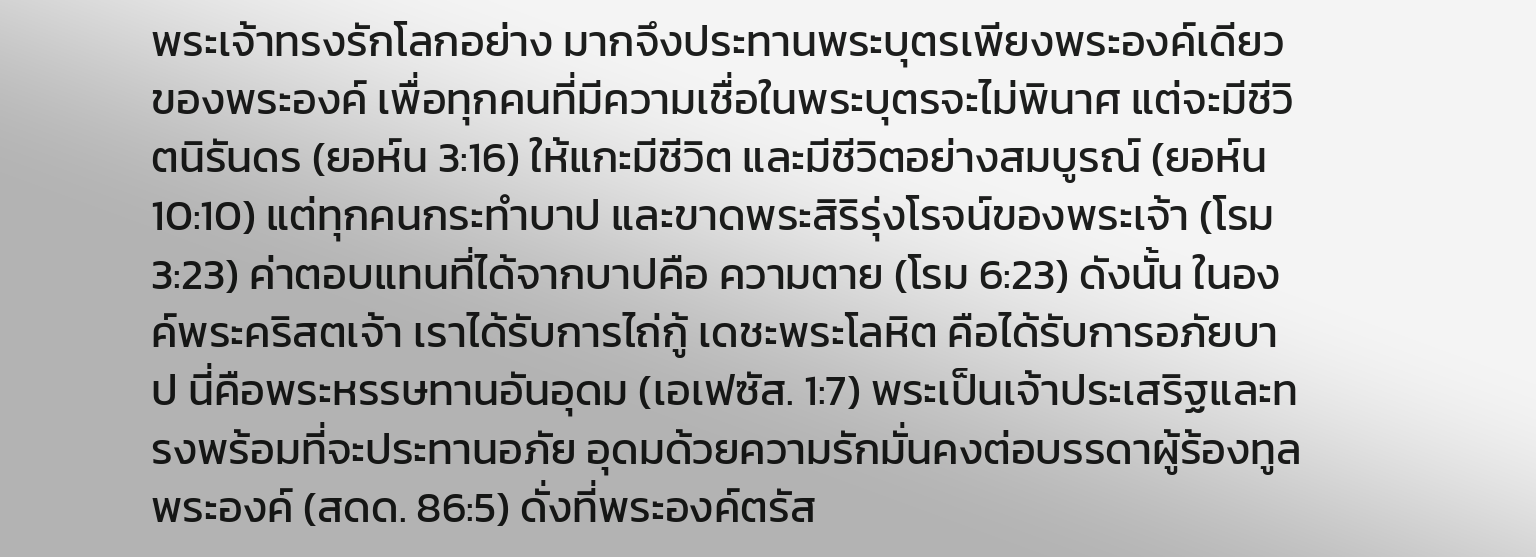พระเจ้าทรงรักโลกอย่าง มากจึงประทานพระบุตรเพียงพระองค์เดียวของพระองค์ เพื่อทุกคนที่มีความเชื่อในพระบุตรจะไม่พินาศ แต่จะมีชีวิตนิรันดร (ยอห์น 3:16) ให้แกะมีชีวิต และมีชีวิตอย่างสมบูรณ์ (ยอห์น 10:10) แต่ทุกคนกระทำบาป และขาดพระสิริรุ่งโรจน์ของพระเจ้า (โรม 3:23) ค่าตอบแทนที่ได้จากบาปคือ ความตาย (โรม 6:23) ดังนั้น ในองค์พระคริสตเจ้า เราได้รับการไถ่กู้ เดชะพระโลหิต คือได้รับการอภัยบาป นี่คือพระหรรษทานอันอุดม (เอเฟซัส. 1:7) พระเป็นเจ้าประเสริฐและทรงพร้อมที่จะประทานอภัย อุดมด้วยความรักมั่นคงต่อบรรดาผู้ร้องทูลพระองค์ (สดด. 86:5) ดั่งที่พระองค์ตรัส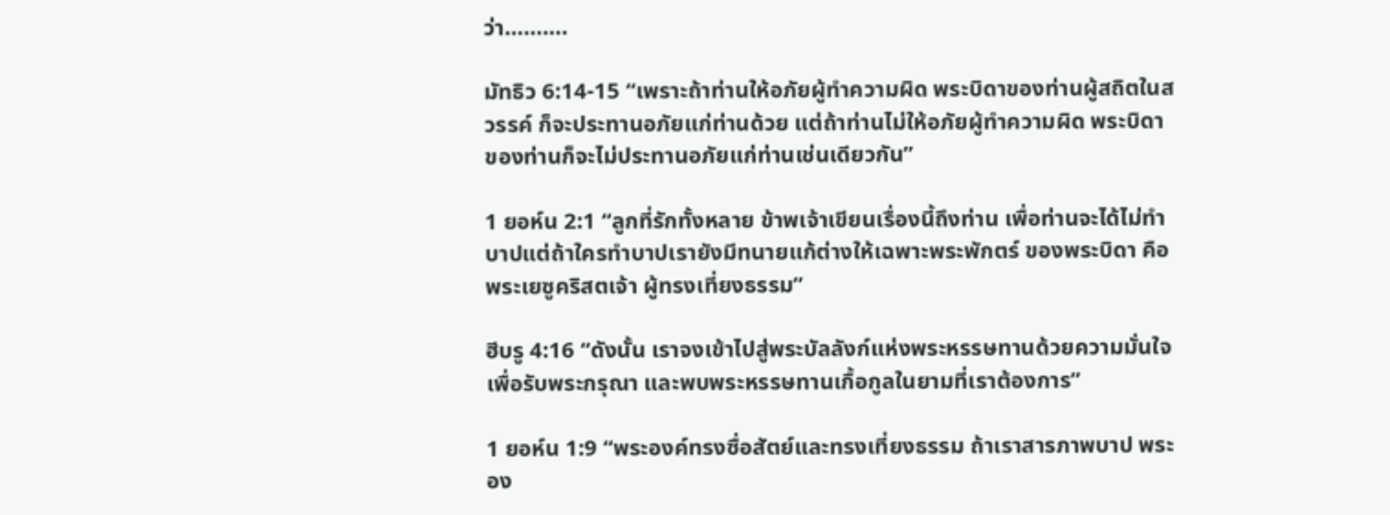ว่า……….

มัทธิว 6:14-15 “เพราะถ้าท่านให้อภัยผู้ทำความผิด พระบิดาของท่านผู้สถิตในสวรรค์ ก็จะประทานอภัยแก่ท่านด้วย แต่ถ้าท่านไม่ให้อภัยผู้ทำความผิด พระบิดาของท่านก็จะไม่ประทานอภัยแก่ท่านเช่นเดียวกัน”

1 ยอห์น 2:1 “ลูกที่รักทั้งหลาย ข้าพเจ้าเขียนเรื่องนี้ถึงท่าน เพื่อท่านจะได้ไม่ทำบาปแต่ถ้าใครทำบาปเรายังมีทนายแก้ต่างให้เฉพาะพระพักตร์ ของพระบิดา คือพระเยซูคริสตเจ้า ผู้ทรงเที่ยงธรรม”

ฮีบรู 4:16 “ดังนั้น เราจงเข้าไปสู่พระบัลลังก์แห่งพระหรรษทานด้วยความมั่นใจเพื่อรับพระกรุณา และพบพระหรรษทานเกื้อกูลในยามที่เราต้องการ”

1 ยอห์น 1:9 “พระองค์ทรงซื่อสัตย์และทรงเที่ยงธรรม ถ้าเราสารภาพบาป พระอง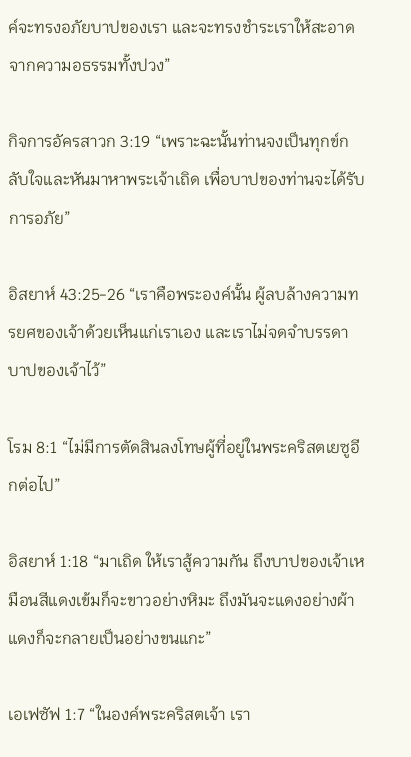ค์จะทรงอภัยบาปของเรา และจะทรงชำระเราให้สะอาดจากความอธรรมทั้งปวง”

กิจการอัครสาวก 3:19 “เพราะฉะนั้นท่านจงเป็นทุกข์กลับใจและหันมาหาพระเจ้าเถิด เพื่อบาปของท่านจะได้รับการอภัย”

อิสยาห์ 43:25-26 “เราคือพระองค์นั้น ผู้ลบล้างความทรยศของเจ้าด้วยเห็นแก่เราเอง และเราไม่จดจำบรรดาบาปของเจ้าไว้”

โรม 8:1 “ไม่มีการตัดสินลงโทษผู้ที่อยู่ในพระคริสตเยซูอีกต่อไป”

อิสยาห์ 1:18 “มาเถิด ให้เราสู้ความกัน ถึงบาปของเจ้าเหมือนสีแดงเข้มก็จะขาวอย่างหิมะ ถึงมันจะแดงอย่างผ้าแดงก็จะกลายเป็นอย่างขนแกะ”

เอเฟซัฟ 1:7 “ในองค์พระคริสตเจ้า เรา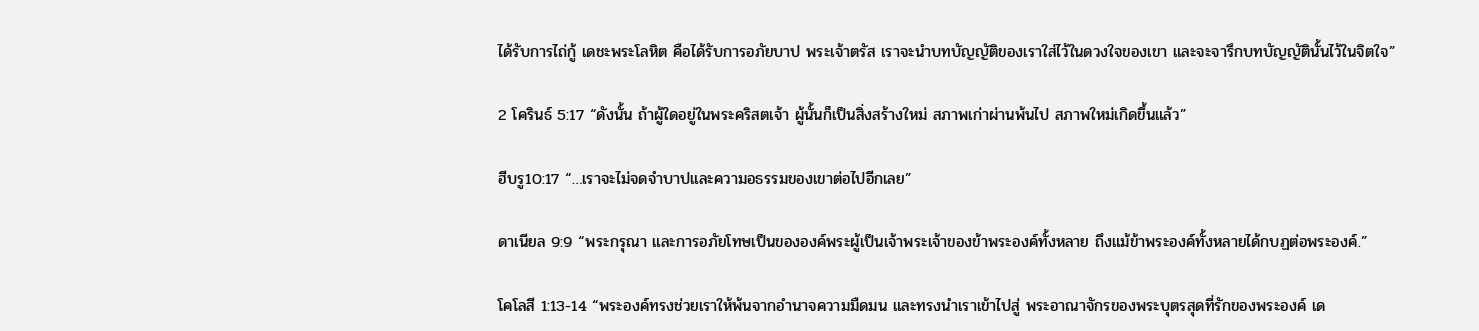ได้รับการไถ่กู้ เดชะพระโลหิต คือได้รับการอภัยบาป พระเจ้าตรัส เราจะนำบทบัญญัติของเราใส่ไว้ในดวงใจของเขา และจะจารึกบทบัญญัตินั้นไว้ในจิตใจ”

2 โครินธ์ 5:17 “ดังนั้น ถ้าผู้ใดอยู่ในพระคริสตเจ้า ผู้นั้นก็เป็นสิ่งสร้างใหม่ สภาพเก่าผ่านพ้นไป สภาพใหม่เกิดขึ้นแล้ว”

ฮีบรู10:17 “…เราจะไม่จดจำบาปและความอธรรมของเขาต่อไปอีกเลย”

ดาเนียล 9:9 “พระกรุณา และการอภัยโทษเป็นขององค์พระผู้เป็นเจ้าพระเจ้าของข้าพระองค์ทั้งหลาย ถึงแม้ข้าพระองค์ทั้งหลายได้กบฏต่อพระองค์.”

โคโลสี 1:13-14 “พระองค์ทรงช่วยเราให้พ้นจากอำนาจความมืดมน และทรงนำเราเข้าไปสู่ พระอาณาจักรของพระบุตรสุดที่รักของพระองค์ เด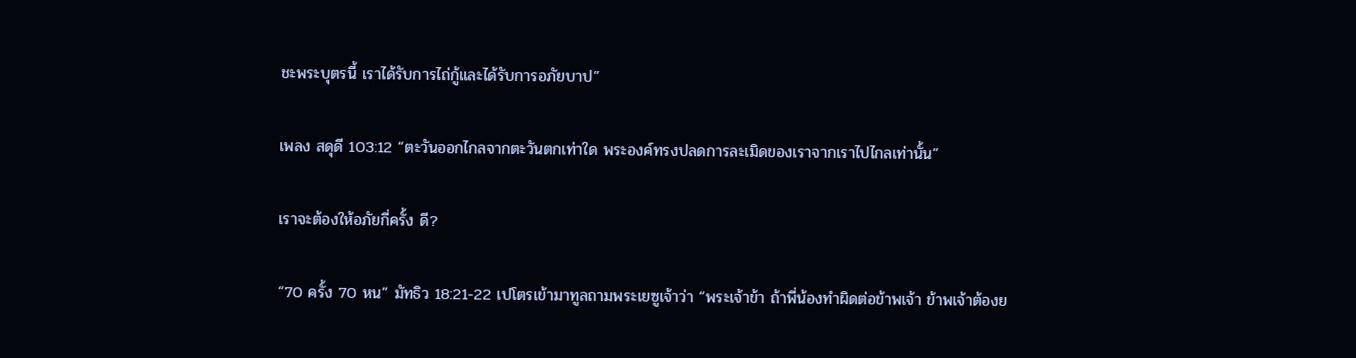ชะพระบุตรนี้ เราได้รับการไถ่กู้และได้รับการอภัยบาป”

เพลง สดุดี 103:12 “ตะวันออกไกลจากตะวันตกเท่าใด พระองค์ทรงปลดการละเมิดของเราจากเราไปไกลเท่านั้น”

เราจะต้องให้อภัยกี่ครั้ง ดี?

“70 ครั้ง 70 หน” มัทธิว 18:21-22 เปโตรเข้ามาทูลถามพระเยซูเจ้าว่า “พระเจ้าข้า ถ้าพี่น้องทำผิดต่อข้าพเจ้า ข้าพเจ้าต้องย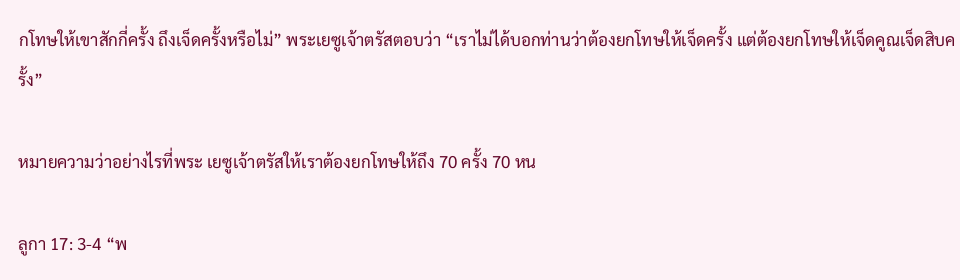กโทษให้เขาสักกี่ครั้ง ถึงเจ็ดครั้งหรือไม่” พระเยซูเจ้าตรัสตอบว่า “เราไม่ได้บอกท่านว่าต้องยกโทษให้เจ็ดครั้ง แต่ต้องยกโทษให้เจ็ดคูณเจ็ดสิบครั้ง”

หมายความว่าอย่างไรที่พระ เยซูเจ้าตรัสให้เราต้องยกโทษให้ถึง 70 ครั้ง 70 หน

ลูกา 17: 3-4 “พ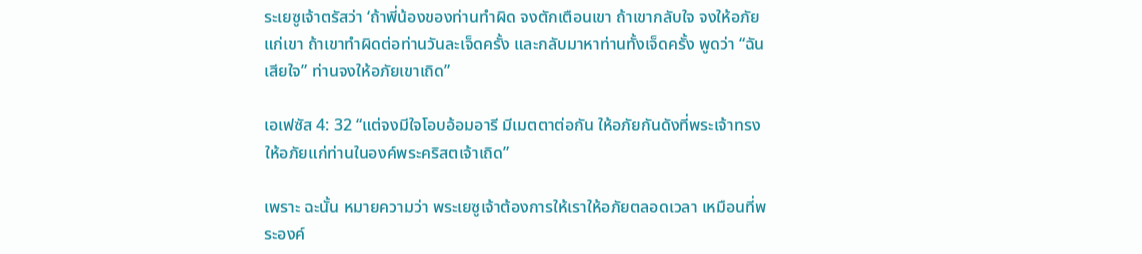ระเยซูเจ้าตรัสว่า ‘ถ้าพี่น้องของท่านทำผิด จงตักเตือนเขา ถ้าเขากลับใจ จงให้อภัยแก่เขา ถ้าเขาทำผิดต่อท่านวันละเจ็ดครั้ง และกลับมาหาท่านทั้งเจ็ดครั้ง พูดว่า “ฉันเสียใจ” ท่านจงให้อภัยเขาเถิด”

เอเฟซัส 4: 32 “แต่จงมีใจโอบอ้อมอารี มีเมตตาต่อกัน ให้อภัยกันดังที่พระเจ้าทรงให้อภัยแก่ท่านในองค์พระคริสตเจ้าเถิด”

เพราะ ฉะนั้น หมายความว่า พระเยซูเจ้าต้องการให้เราให้อภัยตลอดเวลา เหมือนที่พระองค์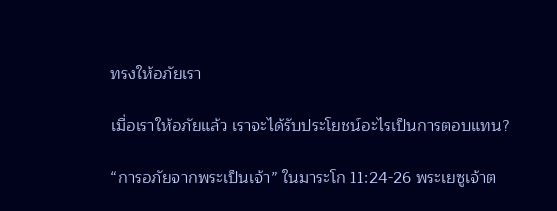ทรงให้อภัยเรา

เมื่อเราให้อภัยแล้ว เราจะได้รับประโยชน์อะไรเป็นการตอบแทน?

“การอภัยจากพระเป็นเจ้า” ในมาระโก 11:24-26 พระเยซูเจ้าต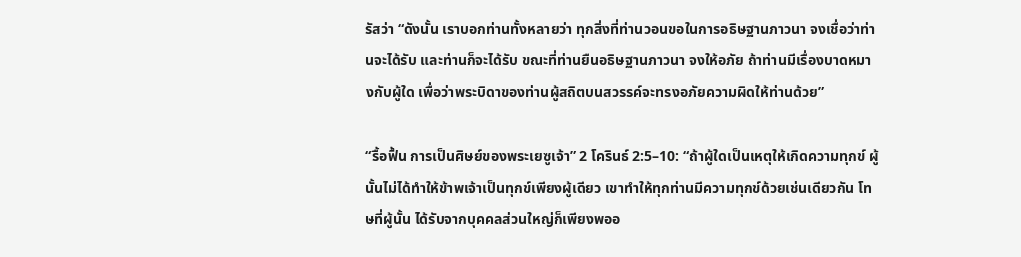รัสว่า “ดังนั้น เราบอกท่านทั้งหลายว่า ทุกสิ่งที่ท่านวอนขอในการอธิษฐานภาวนา จงเชื่อว่าท่านจะได้รับ และท่านก็จะได้รับ ขณะที่ท่านยืนอธิษฐานภาวนา จงให้อภัย ถ้าท่านมีเรื่องบาดหมางกับผู้ใด เพื่อว่าพระบิดาของท่านผู้สถิตบนสวรรค์จะทรงอภัยความผิดให้ท่านด้วย”

“รื้อฟื้น การเป็นศิษย์ของพระเยซูเจ้า” 2 โครินธ์ 2:5–10: “ถ้าผู้ใดเป็นเหตุให้เกิดความทุกข์ ผู้นั้นไม่ได้ทำให้ข้าพเจ้าเป็นทุกข์เพียงผู้เดียว เขาทำให้ทุกท่านมีความทุกข์ด้วยเช่นเดียวกัน โทษที่ผู้นั้น ได้รับจากบุคคลส่วนใหญ่ก็เพียงพออ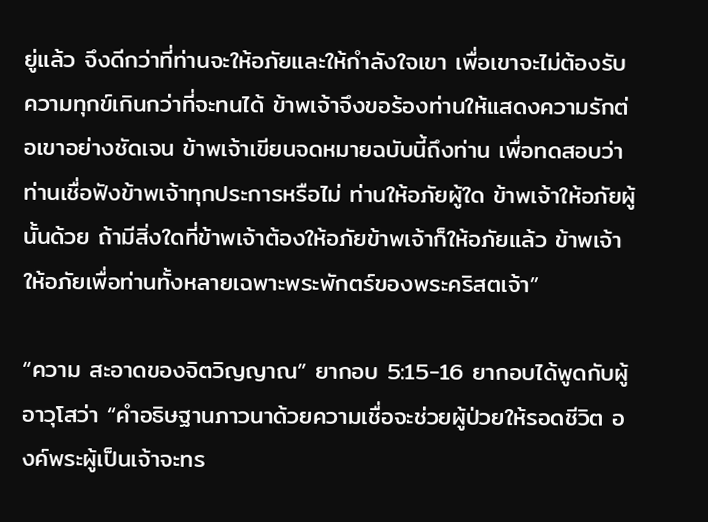ยู่แล้ว จึงดีกว่าที่ท่านจะให้อภัยและให้กำลังใจเขา เพื่อเขาจะไม่ต้องรับความทุกข์เกินกว่าที่จะทนได้ ข้าพเจ้าจึงขอร้องท่านให้แสดงความรักต่อเขาอย่างชัดเจน ข้าพเจ้าเขียนจดหมายฉบับนี้ถึงท่าน เพื่อทดสอบว่าท่านเชื่อฟังข้าพเจ้าทุกประการหรือไม่ ท่านให้อภัยผู้ใด ข้าพเจ้าให้อภัยผู้นั้นด้วย ถ้ามีสิ่งใดที่ข้าพเจ้าต้องให้อภัยข้าพเจ้าก็ให้อภัยแล้ว ข้าพเจ้าให้อภัยเพื่อท่านทั้งหลายเฉพาะพระพักตร์ของพระคริสตเจ้า”

“ความ สะอาดของจิตวิญญาณ” ยากอบ 5:15-16 ยากอบได้พูดกับผู้อาวุโสว่า “คำอธิษฐานภาวนาด้วยความเชื่อจะช่วยผู้ป่วยให้รอดชีวิต องค์พระผู้เป็นเจ้าจะทร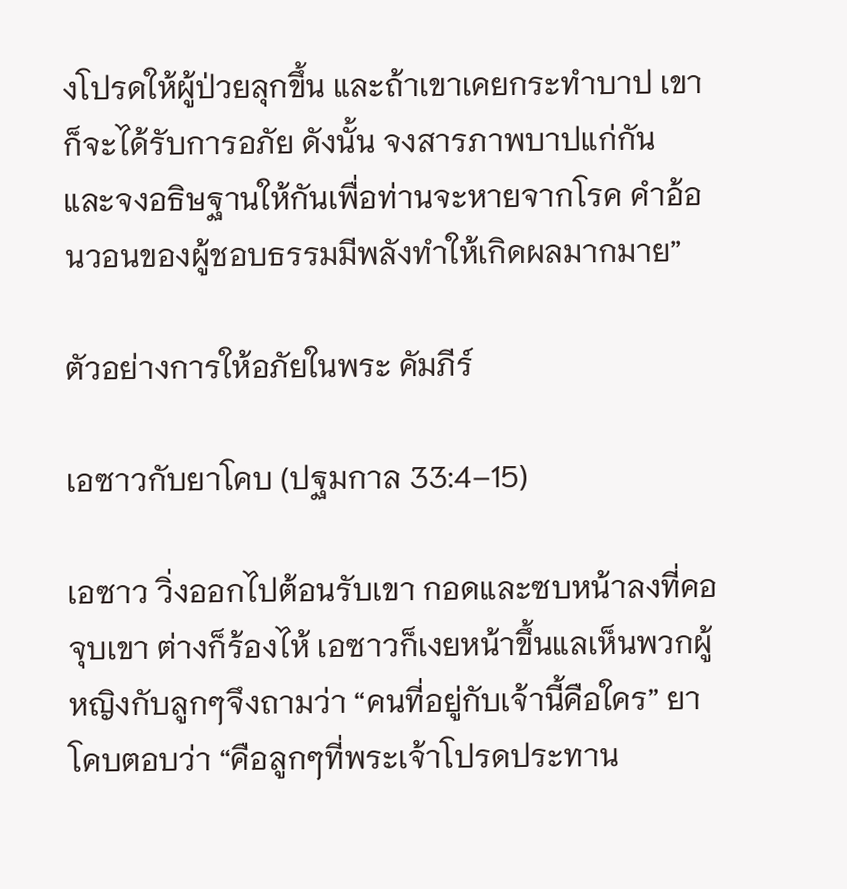งโปรดให้ผู้ป่วยลุกขึ้น และถ้าเขาเคยกระทำบาป เขาก็จะได้รับการอภัย ดังนั้น จงสารภาพบาปแก่กัน และจงอธิษฐานให้กันเพื่อท่านจะหายจากโรค คำอ้อนวอนของผู้ชอบธรรมมีพลังทำให้เกิดผลมากมาย”

ตัวอย่างการให้อภัยในพระ คัมภีร์

เอซาวกับยาโคบ (ปฐมกาล 33:4–15)

เอซาว วิ่งออกไปต้อนรับเขา กอดและซบหน้าลงที่คอจุบเขา ต่างก็ร้องไห้ เอซาวก็เงยหน้าขึ้นแลเห็นพวกผู้หญิงกับลูกๆจึงถามว่า “คนที่อยู่กับเจ้านี้คือใคร” ยาโคบตอบว่า “คือลูกๆที่พระเจ้าโปรดประทาน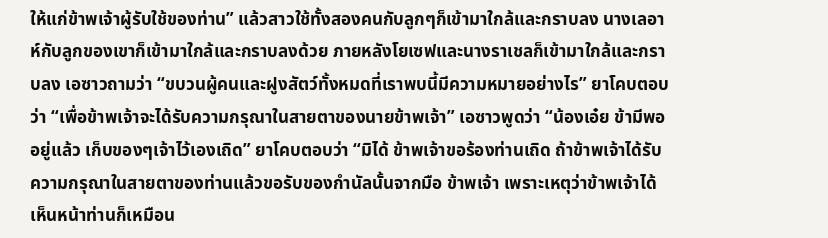ให้แก่ข้าพเจ้าผู้รับใช้ของท่าน” แล้วสาวใช้ทั้งสองคนกับลูกๆก็เข้ามาใกล้และกราบลง นางเลอาห์กับลูกของเขาก็เข้ามาใกล้และกราบลงด้วย ภายหลังโยเซฟและนางราเชลก็เข้ามาใกล้และกราบลง เอซาวถามว่า “ขบวนผู้คนและฝูงสัตว์ทั้งหมดที่เราพบนี้มีความหมายอย่างไร” ยาโคบตอบว่า “เพื่อข้าพเจ้าจะได้รับความกรุณาในสายตาของนายข้าพเจ้า” เอซาวพูดว่า “น้องเอ๋ย ข้ามีพออยู่แล้ว เก็บของๆเจ้าไว้เองเถิด” ยาโคบตอบว่า “มิได้ ข้าพเจ้าขอร้องท่านเถิด ถ้าข้าพเจ้าได้รับความกรุณาในสายตาของท่านแล้วขอรับของกำนัลนั้นจากมือ ข้าพเจ้า เพราะเหตุว่าข้าพเจ้าได้เห็นหน้าท่านก็เหมือน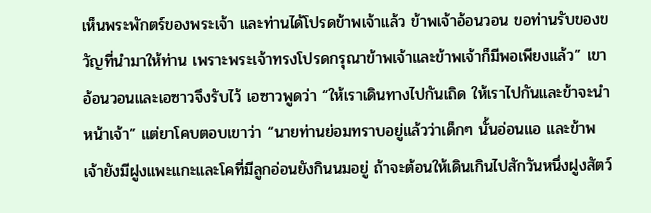เห็นพระพักตร์ของพระเจ้า และท่านได้โปรดข้าพเจ้าแล้ว ข้าพเจ้าอ้อนวอน ขอท่านรับของขวัญที่นำมาให้ท่าน เพราะพระเจ้าทรงโปรดกรุณาข้าพเจ้าและข้าพเจ้าก็มีพอเพียงแล้ว” เขาอ้อนวอนและเอซาวจึงรับไว้ เอซาวพูดว่า “ให้เราเดินทางไปกันเถิด ให้เราไปกันและข้าจะนำหน้าเจ้า” แต่ยาโคบตอบเขาว่า “นายท่านย่อมทราบอยู่แล้วว่าเด็กๆ นั้นอ่อนแอ และข้าพเจ้ายังมีฝูงแพะแกะและโคที่มีลูกอ่อนยังกินนมอยู่ ถ้าจะต้อนให้เดินเกินไปสักวันหนึ่งฝูงสัตว์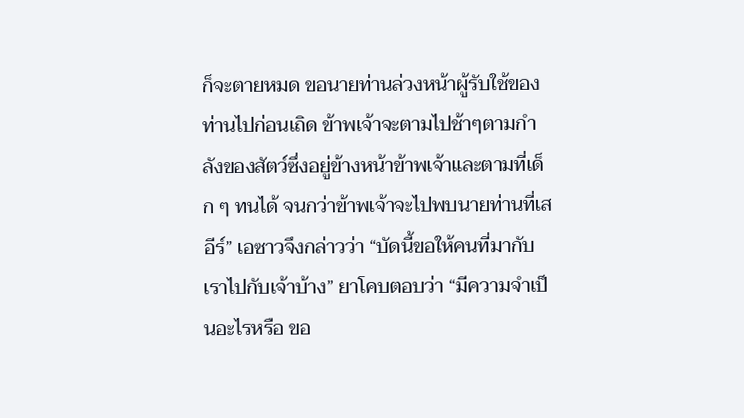ก็จะตายหมด ขอนายท่านล่วงหน้าผู้รับใช้ของท่านไปก่อนเถิด ข้าพเจ้าจะตามไปช้าๆตามกำลังของสัตว์ซึ่งอยู่ข้างหน้าข้าพเจ้าและตามที่เด็ก ๆ ทนได้ จนกว่าข้าพเจ้าจะไปพบนายท่านที่เสอีร์” เอซาวจึงกล่าวว่า “บัดนี้ขอให้คนที่มากับเราไปกับเจ้าบ้าง” ยาโคบตอบว่า “มีความจำเป็นอะไรหรือ ขอ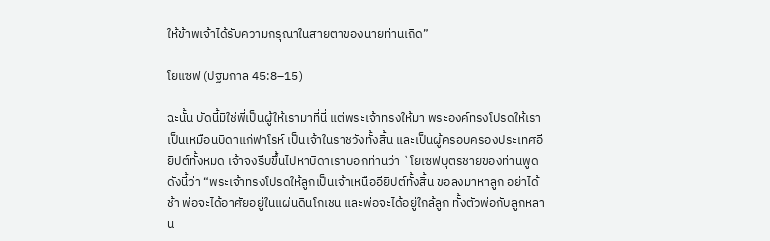ให้ข้าพเจ้าได้รับความกรุณาในสายตาของนายท่านเถิด”

โยแซฟ (ปฐมกาล 45:8–15)

ฉะนั้น บัดนี้มิใช่พี่เป็นผู้ให้เรามาที่นี่ แต่พระเจ้าทรงให้มา พระองค์ทรงโปรดให้เราเป็นเหมือนบิดาแก่ฟาโรห์ เป็นเจ้าในราชวังทั้งสิ้น และเป็นผู้ครอบครองประเทศอียิปต์ทั้งหมด เจ้าจงรีบขึ้นไปหาบิดาเราบอกท่านว่า `โยเซฟบุตรชายของท่านพูดดังนี้ว่า “พระเจ้าทรงโปรดให้ลูกเป็นเจ้าเหนืออียิปต์ทั้งสิ้น ขอลงมาหาลูก อย่าได้ช้า พ่อจะได้อาศัยอยู่ในแผ่นดินโกเชน และพ่อจะได้อยู่ใกล้ลูก ทั้งตัวพ่อกับลูกหลาน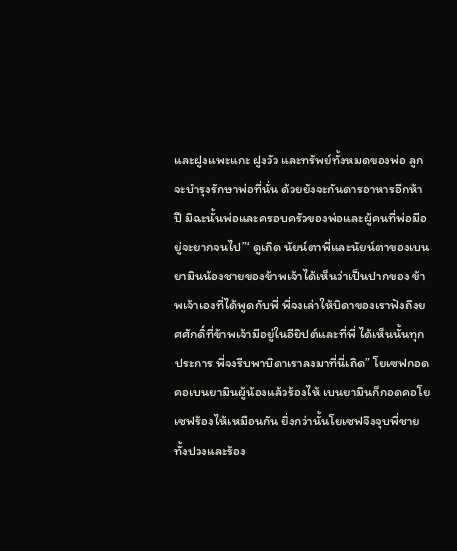และฝูงแพะแกะ ฝูงวัว และทรัพย์ทั้งหมดของพ่อ ลูกจะบำรุงรักษาพ่อที่นั่น ด้วยยังจะกันดารอาหารอีกห้าปี มิฉะนั้นพ่อและครอบครัวของพ่อและผู้คนที่พ่อมีอยู่จะยากจนไป”‘ ดูเถิด นัยน์ตาพี่และนัยน์ตาของเบนยามินน้องชายของข้าพเจ้าได้เห็นว่าเป็นปากของ ข้าพเจ้าเองที่ได้พูดกับพี่ พี่จงเล่าให้บิดาของเราฟังถึงยศศักดิ์ที่ข้าพเจ้ามีอยู่ในอียิปต์และที่พี่ ได้เห็นนั้นทุกประการ พี่จงรีบพาบิดาเราลงมาที่นี่เถิด” โยเซฟกอดคอเบนยามินผู้น้องแล้วร้องไห้ เบนยามินก็กอดคอโยเซฟร้องไห้เหมือนกัน ยิ่งกว่านั้นโยเซฟจึงจุบพี่ชายทั้งปวงและร้อง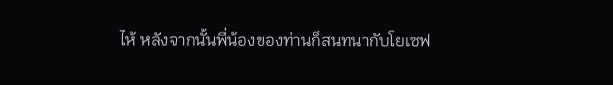ไห้ หลังจากนั้นพี่น้องของท่านก็สนทนากับโยเซฟ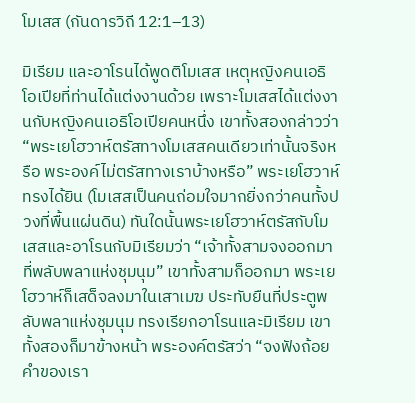โมเสส (กันดารวิถี 12:1–13)

มิเรียม และอาโรนได้พูดติโมเสส เหตุหญิงคนเอธิโอเปียที่ท่านได้แต่งงานด้วย เพราะโมเสสได้แต่งงานกับหญิงคนเอธิโอเปียคนหนึ่ง เขาทั้งสองกล่าวว่า “พระเยโฮวาห์ตรัสทางโมเสสคนเดียวเท่านั้นจริงหรือ พระองค์ไม่ตรัสทางเราบ้างหรือ” พระเยโฮวาห์ทรงได้ยิน (โมเสสเป็นคนถ่อมใจมากยิ่งกว่าคนทั้งปวงที่พื้นแผ่นดิน) ทันใดนั้นพระเยโฮวาห์ตรัสกับโมเสสและอาโรนกับมิเรียมว่า “เจ้าทั้งสามจงออกมาที่พลับพลาแห่งชุมนุม” เขาทั้งสามก็ออกมา พระเยโฮวาห์ก็เสด็จลงมาในเสาเมฆ ประทับยืนที่ประตูพลับพลาแห่งชุมนุม ทรงเรียกอาโรนและมิเรียม เขาทั้งสองก็มาข้างหน้า พระองค์ตรัสว่า “จงฟังถ้อยคำของเรา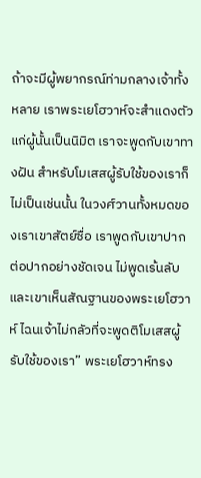ถ้าจะมีผู้พยากรณ์ท่ามกลางเจ้าทั้งหลาย เราพระเยโฮวาห์จะสำแดงตัวแก่ผู้นั้นเป็นนิมิต เราจะพูดกับเขาทางฝัน สำหรับโมเสสผู้รับใช้ของเราก็ไม่เป็นเช่นนั้น ในวงศ์วานทั้งหมดของเราเขาสัตย์ซื่อ เราพูดกับเขาปากต่อปากอย่างชัดเจน ไม่พูดเร้นลับ และเขาเห็นสัณฐานของพระเยโฮวาห์ ไฉนเจ้าไม่กลัวที่จะพูดติโมเสสผู้รับใช้ของเรา” พระเยโฮวาห์ทรง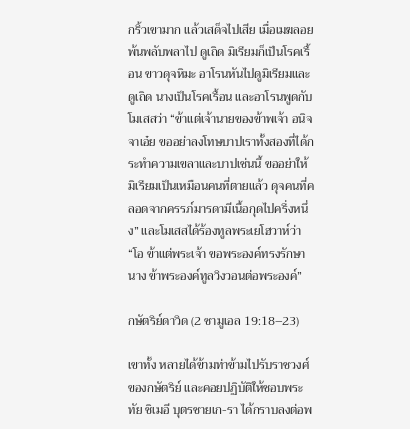กริ้วเขามาก แล้วเสด็จไปเสีย เมื่อเมฆลอยพ้นพลับพลาไป ดูเถิด มิเรียมก็เป็นโรคเรื้อน ขาวดุจหิมะ อาโรนหันไปดูมิเรียมและดูเถิด นางเป็นโรคเรื้อน และอาโรนพูดกับโมเสสว่า “ข้าแต่เจ้านายของข้าพเจ้า อนิจจาเอ๋ย ขออย่าลงโทษบาปเราทั้งสองที่ได้กระทำความเขลาและบาปเช่นนี้ ขออย่าให้มิเรียมเป็นเหมือนคนที่ตายแล้ว ดุจคนที่คลอดจากครรภ์มารดามีเนื้อกุดไปครึ่งหนึ่ง” และโมเสสได้ร้องทูลพระเยโฮวาห์ว่า “โอ ข้าแต่พระเจ้า ขอพระองค์ทรงรักษานาง ข้าพระองค์ทูลวิงวอนต่อพระองค์”

กษัตริย์ดาวิด (2 ซามูเอล 19:18–23)

เขาทั้ง หลายได้ข้ามท่าข้ามไปรับราชวงศ์ของกษัตริย์ และคอยปฏิบัติให้ชอบพระทัย ชิเมอี บุตรชายเก-รา ได้กราบลงต่อพ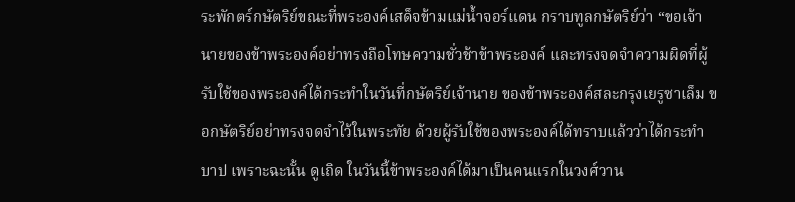ระพักตร์กษัตริย์ขณะที่พระองค์เสด็จข้ามแม่น้ำจอร์แดน กราบทูลกษัตริย์ว่า “ขอเจ้านายของข้าพระองค์อย่าทรงถือโทษความชั่วช้าข้าพระองค์ และทรงจดจำความผิดที่ผู้รับใช้ของพระองค์ได้กระทำในวันที่กษัตริย์เจ้านาย ของข้าพระองค์สละกรุงเยรูซาเล็ม ขอกษัตริย์อย่าทรงจดจำไว้ในพระทัย ด้วยผู้รับใช้ของพระองค์ได้ทราบแล้วว่าได้กระทำบาป เพราะฉะนั้น ดูเถิด ในวันนี้ข้าพระองค์ได้มาเป็นคนแรกในวงศ์วาน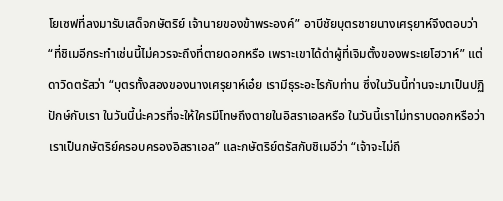โยเซฟที่ลงมารับเสด็จกษัตริย์ เจ้านายของข้าพระองค์” อาบีชัยบุตรชายนางเศรุยาห์จึงตอบว่า “ที่ชิเมอีกระทำเช่นนี้ไม่ควรจะถึงที่ตายดอกหรือ เพราะเขาได้ด่าผู้ที่เจิมตั้งของพระเยโฮวาห์” แต่ดาวิดตรัสว่า “บุตรทั้งสองของนางเศรุยาห์เอ๋ย เรามีธุระอะไรกับท่าน ซึ่งในวันนี้ท่านจะมาเป็นปฏิปักษ์กับเรา ในวันนี้น่ะควรที่จะให้ใครมีโทษถึงตายในอิสราเอลหรือ ในวันนี้เราไม่ทราบดอกหรือว่า เราเป็นกษัตริย์ครอบครองอิสราเอล” และกษัตริย์ตรัสกับชิเมอีว่า “เจ้าจะไม่ถึ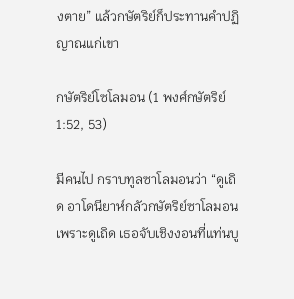งตาย” แล้วกษัตริย์ก็ประทานคำปฏิญาณแก่เขา

กษัตริย์โซโลมอน (1 พงศ์กษัตริย์ 1:52, 53)

มีคนไป กราบทูลซาโลมอนว่า “ดูเถิด อาโดนียาห์กลัวกษัตริย์ซาโลมอน เพราะดูเถิด เธอจับเชิงงอนที่แท่นบู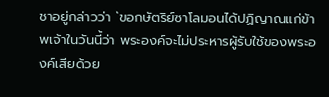ชาอยู่กล่าวว่า `ขอกษัตริย์ซาโลมอนได้ปฏิญาณแก่ข้าพเจ้าในวันนี้ว่า พระองค์จะไม่ประหารผู้รับใช้ของพระองค์เสียด้วย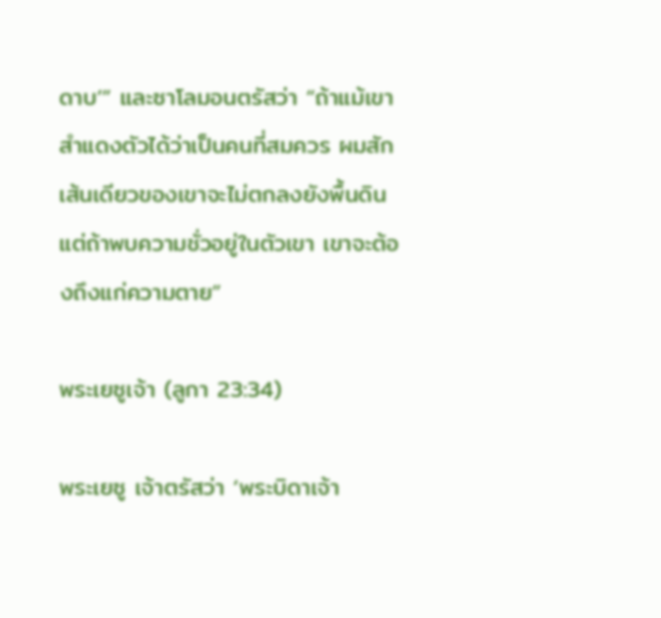ดาบ’” และซาโลมอนตรัสว่า “ถ้าแม้เขาสำแดงตัวได้ว่าเป็นคนที่สมควร ผมสักเส้นเดียวของเขาจะไม่ตกลงยังพื้นดิน แต่ถ้าพบความชั่วอยู่ในตัวเขา เขาจะต้องถึงแก่ความตาย”

พระเยซูเจ้า (ลูกา 23:34)

พระเยซู เจ้าตรัสว่า ‘พระบิดาเจ้า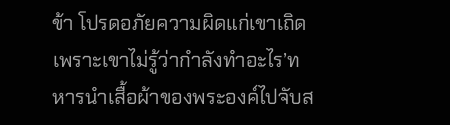ข้า โปรดอภัยความผิดแก่เขาเถิด เพราะเขาไม่รู้ว่ากำลังทำอะไร’ทหารนำเสื้อผ้าของพระองค์ไปจับส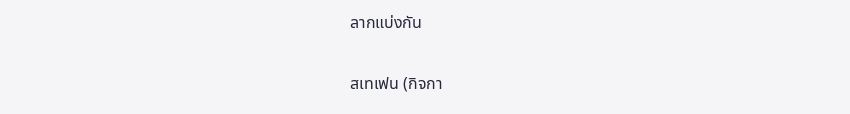ลากแบ่งกัน

สเทเฟน (กิจกา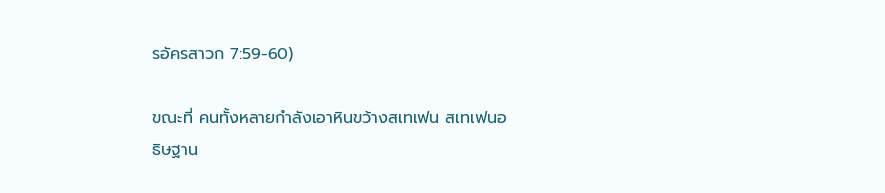รอัครสาวก 7:59-60)

ขณะที่ คนทั้งหลายกำลังเอาหินขว้างสเทเฟน สเทเฟนอธิษฐาน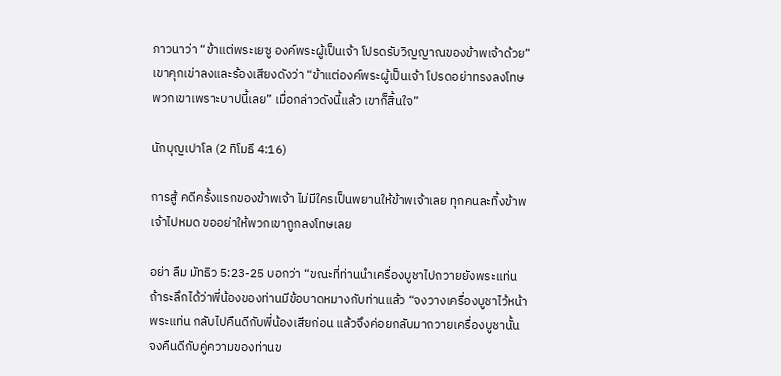ภาวนาว่า “ข้าแต่พระเยซู องค์พระผู้เป็นเจ้า โปรดรับวิญญาณของข้าพเจ้าด้วย” เขาคุกเข่าลงและร้องเสียงดังว่า “ข้าแต่องค์พระผู้เป็นเจ้า โปรดอย่าทรงลงโทษพวกเขาเพราะบาปนี้เลย” เมื่อกล่าวดังนี้แล้ว เขาก็สิ้นใจ”

นักบุญเปาโล (2 ทิโมธี 4:16)

การสู้ คดีครั้งแรกของข้าพเจ้า ไม่มีใครเป็นพยานให้ข้าพเจ้าเลย ทุกคนละทิ้งข้าพเจ้าไปหมด ขออย่าให้พวกเขาถูกลงโทษเลย

อย่า ลืม มัทธิว 5:23-25 บอกว่า “ขณะที่ท่านนำเครื่องบูชาไปถวายยังพระแท่น ถ้าระลึกได้ว่าพี่น้องของท่านมีข้อบาดหมางกับท่านแล้ว “จงวางเครื่องบูชาไว้หน้าพระแท่น กลับไปคืนดีกับพี่น้องเสียก่อน แล้วจึงค่อยกลับมาถวายเครื่องบูชานั้น จงคืนดีกับคู่ความของท่านข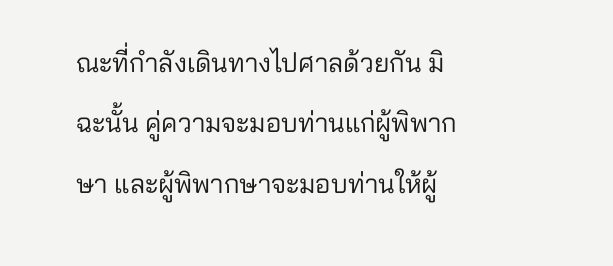ณะที่กำลังเดินทางไปศาลด้วยกัน มิฉะนั้น คู่ความจะมอบท่านแก่ผู้พิพากษา และผู้พิพากษาจะมอบท่านให้ผู้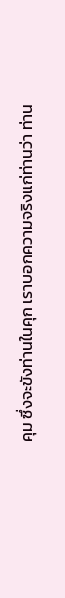คุม ซึ่งจะขังท่านในคุก เราบอกความจริงแก่ท่านว่า ท่าน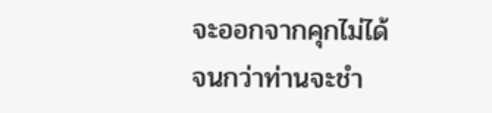จะออกจากคุกไม่ได้ จนกว่าท่านจะชำ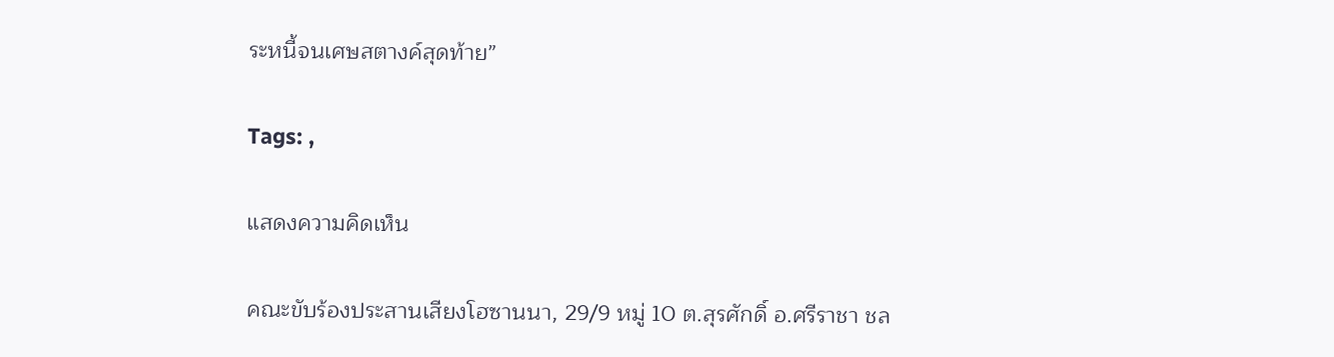ระหนี้จนเศษสตางค์สุดท้าย”

Tags: ,

แสดงความคิดเห็น

คณะขับร้องประสานเสียงโฮซานนา, 29/9 หมู่ 10 ต.สุรศักดิ์ อ.ศรีราชา ชล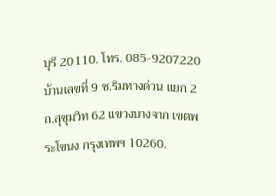บุรี 20110. โทร. 085-9207220
บ้านเลขที่ 9 ซ.ริมทางด่วน แยก 2 ถ.สุขุมวิท 62 แขวงบางจาก เขตพระโขนง กรุงเทพฯ 10260.